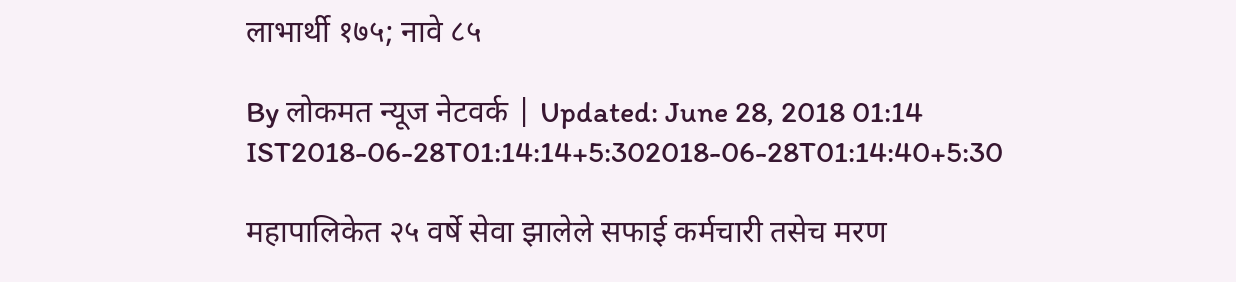लाभार्थी १७५; नावे ८५

By लोकमत न्यूज नेटवर्क | Updated: June 28, 2018 01:14 IST2018-06-28T01:14:14+5:302018-06-28T01:14:40+5:30

महापालिकेत २५ वर्षे सेवा झालेले सफाई कर्मचारी तसेच मरण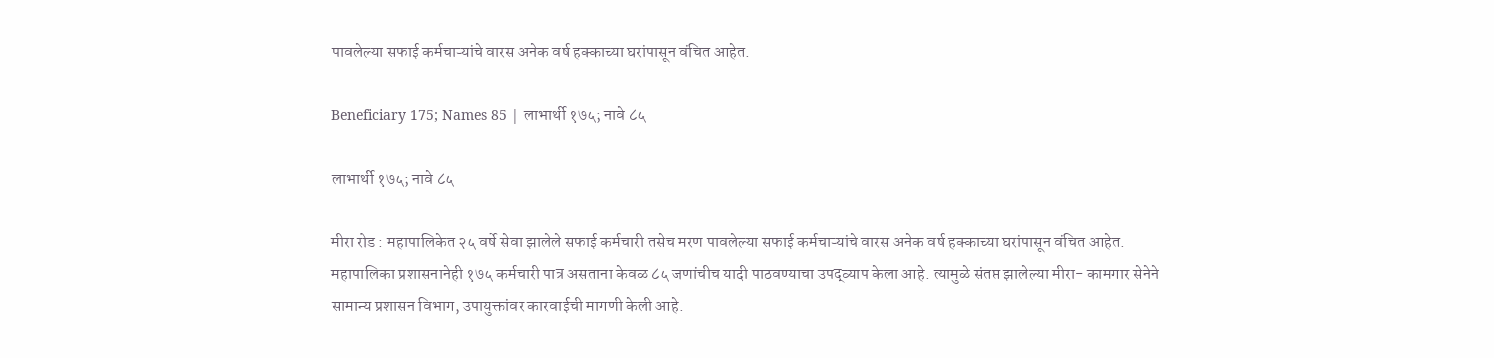पावलेल्या सफाई कर्मचाऱ्यांचे वारस अनेक वर्ष हक्काच्या घरांपासून वंचित आहेत.

Beneficiary 175; Names 85 | लाभार्थी १७५; नावे ८५

लाभार्थी १७५; नावे ८५

मीरा रोड : महापालिकेत २५ वर्षे सेवा झालेले सफाई कर्मचारी तसेच मरण पावलेल्या सफाई कर्मचाऱ्यांचे वारस अनेक वर्ष हक्काच्या घरांपासून वंचित आहेत. महापालिका प्रशासनानेही १७५ कर्मचारी पात्र असताना केवळ ८५ जणांचीच यादी पाठवण्याचा उपद्व्याप केला आहे. त्यामुळे संतप्त झालेल्या मीरा- कामगार सेनेने सामान्य प्रशासन विभाग, उपायुक्तांवर कारवाईची मागणी केली आहे.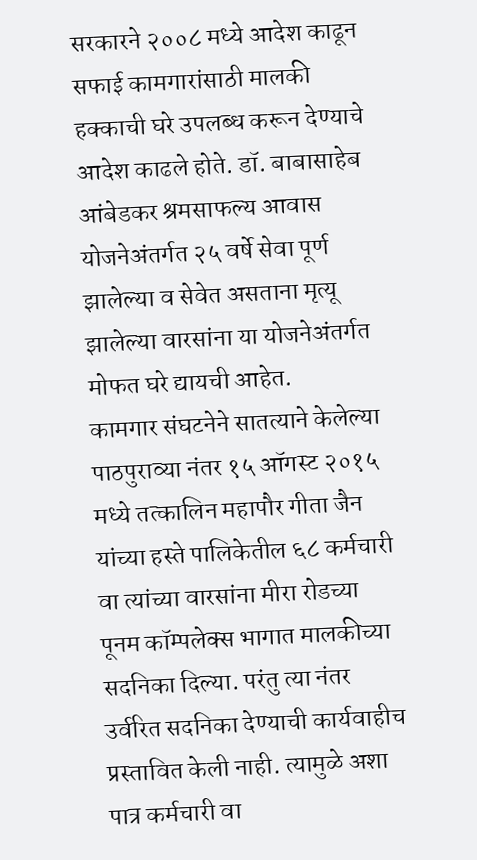सरकारने २००८ मध्ये आदेश काढून सफाई कामगारांसाठी मालकी हक्काची घरे उपलब्ध करून देण्याचे आदेश काढले होते. डॉ. बाबासाहेब आंबेडकर श्रमसाफल्य आवास योजनेअंतर्गत २५ वर्षे सेवा पूर्ण झालेल्या व सेवेत असताना मृत्यू झालेल्या वारसांना या योजनेअंतर्गत मोफत घरे द्यायची आहेत.
कामगार संघटनेने सातत्याने केलेल्या पाठपुराव्या नंतर १५ ऑगस्ट २०१५ मध्ये तत्कालिन महापौर गीता जैन यांच्या हस्ते पालिकेतील ६८ कर्मचारी वा त्यांच्या वारसांना मीरा रोडच्या पूनम कॉम्पलेक्स भागात मालकीच्या सदनिका दिल्या. परंतु त्या नंतर उर्वरित सदनिका देण्याची कार्यवाहीच प्रस्तावित केली नाही. त्यामुळे अशा पात्र कर्मचारी वा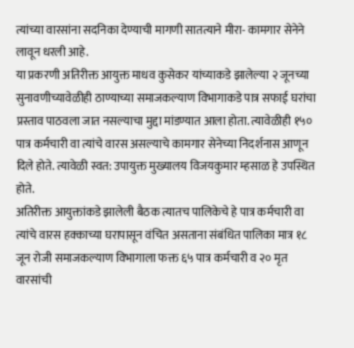त्यांच्या वारसांना सदनिका देण्याची मागणी सातत्याने मीरा- कामगार सेनेने लावून धरली आहे.
या प्रकरणी अतिरीक्त आयुक्त माधव कुसेकर यांच्याकडे झालेल्या २ जूनच्या सुनावणीच्यावेळीही ठाण्याच्या समाजकल्याण विभागाकडे पात्र सफाई घरांचा प्रस्ताव पाठवला जात नसल्याचा मुद्दा मांडण्यात आला होता. त्यावेळीही १५० पात्र कर्मचारी वा त्यांचे वारस असल्याचे कामगार सेनेच्या निदर्शनास आणून दिले होते. त्यावेळी स्वत: उपायुक्त मुख्यालय विजयकुमार म्हसाळ हे उपस्थित होते.
अतिरीक्त आयुक्तांकडे झालेली बैठक त्यातच पालिकेचे हे पात्र कर्मचारी वा त्यांचे वारस हक्काच्या घरापासून वंचित असताना संबंधित पालिका मात्र १८ जून रोजी समाजकल्याण विभागाला फक्त ६५ पात्र कर्मचारी व २० मृत वारसांची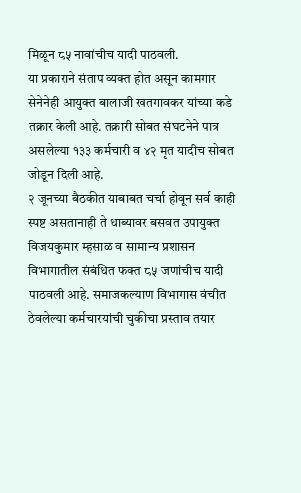मिळून ८५ नावांचीच यादी पाठवली.
या प्रकाराने संताप व्यक्त होत असून कामगार सेनेनेही आयुक्त बालाजी खतगावकर यांच्या कडे तक्रार केली आहे. तक्रारी सोबत संघटनेने पात्र असलेल्या १३३ कर्मचारी व ४२ मृत यादीच सोबत जोडून दिली आहे.
२ जूनच्या बैठकीत याबाबत चर्चा होवून सर्व काही स्पष्ट असतानाही ते धाब्यावर बसवत उपायुक्त विजयकुमार म्हसाळ व सामान्य प्रशासन विभागातील संबंधित फक्त ८५ जणांचीच यादी पाठवली आहे. समाजकल्याण विभागास वंचीत ठेवलेल्या कर्मचारयांची चुकीचा प्रस्ताव तयार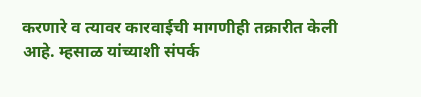करणारे व त्यावर कारवाईची मागणीही तक्रारीत केली आहे. म्हसाळ यांच्याशी संपर्क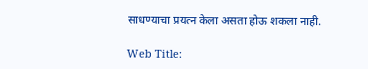साधण्याचा प्रयत्न केला असता होऊ शकला नाही.

Web Title: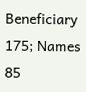Beneficiary 175; Names 85